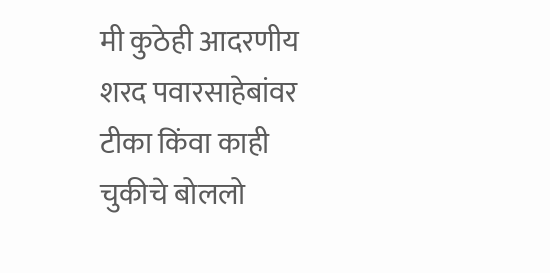मी कुठेही आदरणीय शरद पवारसाहेबांवर टीका किंवा काही चुकीचे बोललो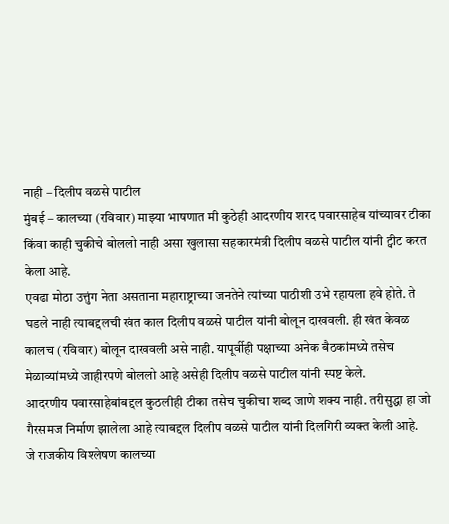नाही – दिलीप वळसे पाटील
मुंबई – कालच्या (रविवार) माझ्या भाषणात मी कुठेही आदरणीय शरद पवारसाहेब यांच्यावर टीका किंवा काही चुकीचे बोललो नाही असा खुलासा सहकारमंत्री दिलीप वळसे पाटील यांनी ट्वीट करत केला आहे.
एवढा मोठा उत्तुंग नेता असताना महाराष्ट्राच्या जनतेने त्यांच्या पाठीशी उभे रहायला हवे होते. ते घडले नाही त्याबद्दलची खंत काल दिलीप वळसे पाटील यांनी बोलून दाखवली. ही खंत केवळ कालच (रविवार) बोलून दाखवली असे नाही. यापूर्वीही पक्षाच्या अनेक बैठकांमध्ये तसेच मेळाव्यांमध्ये जाहीरपणे बोललो आहे असेही दिलीप वळसे पाटील यांनी स्पष्ट केले.
आदरणीय पवारसाहेबांबद्दल कुठलीही टीका तसेच चुकीचा शब्द जाणे शक्य नाही. तरीसुद्धा हा जो गैरसमज निर्माण झालेला आहे त्याबद्दल दिलीप वळसे पाटील यांनी दिलगिरी व्यक्त केली आहे.
जे राजकीय विश्लेषण कालच्या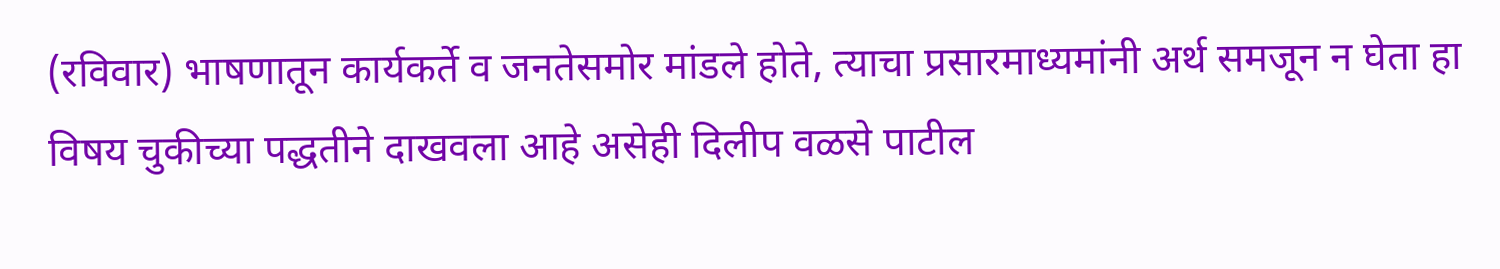(रविवार) भाषणातून कार्यकर्ते व जनतेसमोर मांडले होते, त्याचा प्रसारमाध्यमांनी अर्थ समजून न घेता हा विषय चुकीच्या पद्धतीने दाखवला आहे असेही दिलीप वळसे पाटील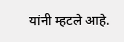यांनी म्हटले आहे.